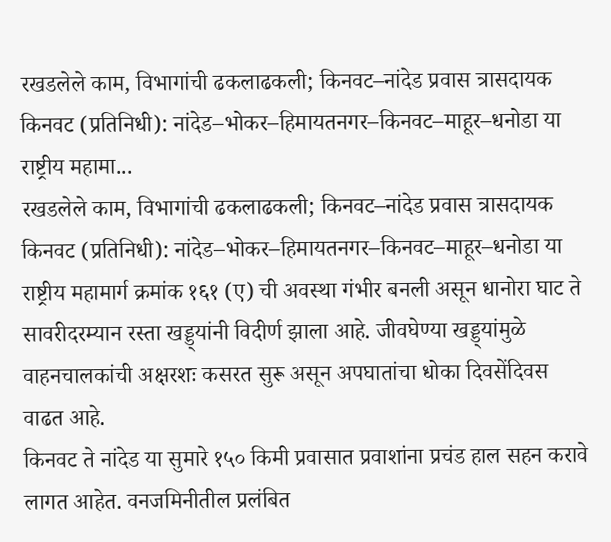रखडलेले काम, विभागांची ढकलाढकली; किनवट–नांदेड प्रवास त्रासदायक किनवट (प्रतिनिधी): नांदेड–भोकर–हिमायतनगर–किनवट–माहूर–धनोडा या राष्ट्रीय महामा...
रखडलेले काम, विभागांची ढकलाढकली; किनवट–नांदेड प्रवास त्रासदायक
किनवट (प्रतिनिधी): नांदेड–भोकर–हिमायतनगर–किनवट–माहूर–धनोडा या राष्ट्रीय महामार्ग क्रमांक १६१ (ए) ची अवस्था गंभीर बनली असून धानोरा घाट ते सावरीदरम्यान रस्ता खड्ड्यांनी विदीर्ण झाला आहे. जीवघेण्या खड्ड्यांमुळे वाहनचालकांची अक्षरशः कसरत सुरू असून अपघातांचा धोका दिवसेंदिवस वाढत आहे.
किनवट ते नांदेड या सुमारे १५० किमी प्रवासात प्रवाशांना प्रचंड हाल सहन करावे लागत आहेत. वनजमिनीतील प्रलंबित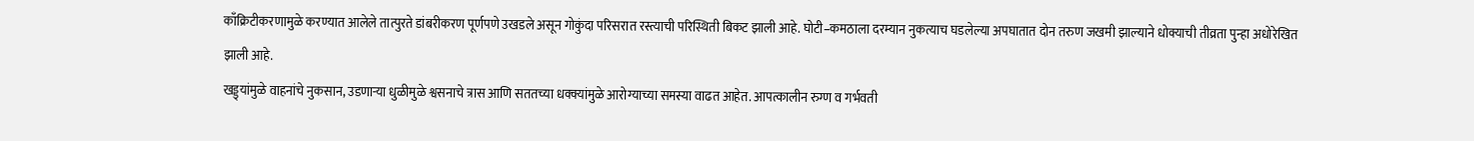काँक्रिटीकरणामुळे करण्यात आलेले तात्पुरते डांबरीकरण पूर्णपणे उखडले असून गोकुंदा परिसरात रस्त्याची परिस्थिती बिकट झाली आहे. घोटी–कमठाला दरम्यान नुकत्याच घडलेल्या अपघातात दोन तरुण जखमी झाल्याने धोक्याची तीव्रता पुन्हा अधोरेखित झाली आहे.
खड्ड्यांमुळे वाहनांचे नुकसान, उडणाऱ्या धुळीमुळे श्वसनाचे त्रास आणि सततच्या धक्क्यांमुळे आरोग्याच्या समस्या वाढत आहेत. आपत्कालीन रुग्ण व गर्भवती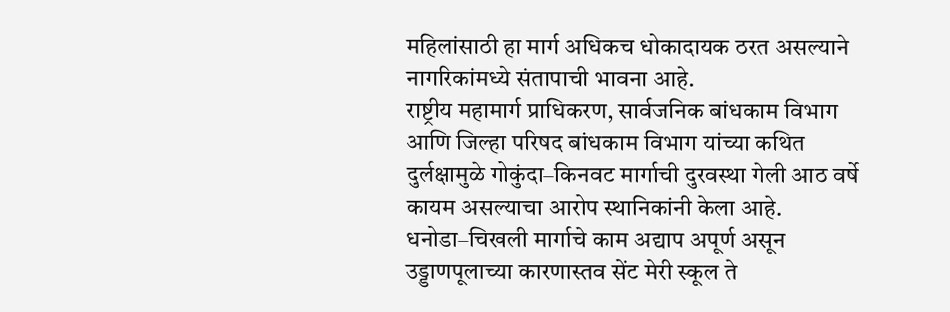महिलांसाठी हा मार्ग अधिकच धोकादायक ठरत असल्याने नागरिकांमध्ये संतापाची भावना आहे.
राष्ट्रीय महामार्ग प्राधिकरण, सार्वजनिक बांधकाम विभाग आणि जिल्हा परिषद बांधकाम विभाग यांच्या कथित दुर्लक्षामुळे गोकुंदा–किनवट मार्गाची दुरवस्था गेली आठ वर्षे कायम असल्याचा आरोप स्थानिकांनी केला आहे. धनोडा–चिखली मार्गाचे काम अद्याप अपूर्ण असून उड्डाणपूलाच्या कारणास्तव सेंट मेरी स्कूल ते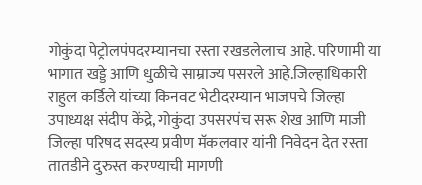गोकुंदा पेट्रोलपंपदरम्यानचा रस्ता रखडलेलाच आहे. परिणामी या भागात खड्डे आणि धुळीचे साम्राज्य पसरले आहे.जिल्हाधिकारी राहुल कर्डिले यांच्या किनवट भेटीदरम्यान भाजपचे जिल्हा उपाध्यक्ष संदीप केंद्रे, गोकुंदा उपसरपंच सरू शेख आणि माजी जिल्हा परिषद सदस्य प्रवीण मॅकलवार यांनी निवेदन देत रस्ता तातडीने दुरुस्त करण्याची मागणी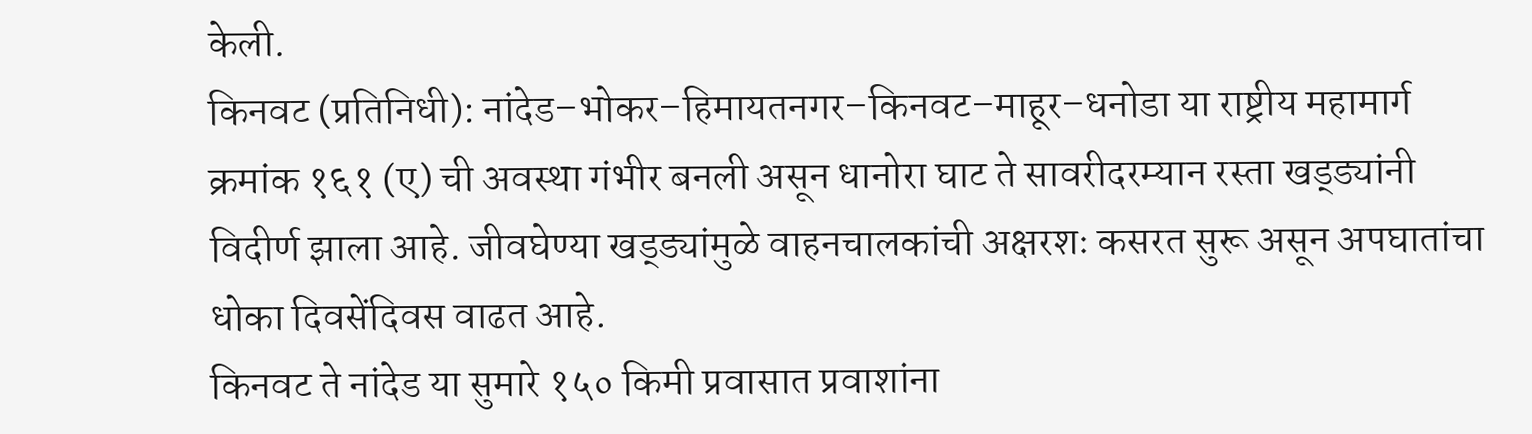केली.
किनवट (प्रतिनिधी): नांदेड–भोकर–हिमायतनगर–किनवट–माहूर–धनोडा या राष्ट्रीय महामार्ग क्रमांक १६१ (ए) ची अवस्था गंभीर बनली असून धानोरा घाट ते सावरीदरम्यान रस्ता खड्ड्यांनी विदीर्ण झाला आहे. जीवघेण्या खड्ड्यांमुळे वाहनचालकांची अक्षरशः कसरत सुरू असून अपघातांचा धोका दिवसेंदिवस वाढत आहे.
किनवट ते नांदेड या सुमारे १५० किमी प्रवासात प्रवाशांना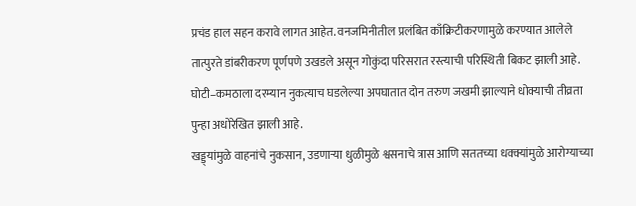प्रचंड हाल सहन करावे लागत आहेत. वनजमिनीतील प्रलंबित काँक्रिटीकरणामुळे करण्यात आलेले तात्पुरते डांबरीकरण पूर्णपणे उखडले असून गोकुंदा परिसरात रस्त्याची परिस्थिती बिकट झाली आहे. घोटी–कमठाला दरम्यान नुकत्याच घडलेल्या अपघातात दोन तरुण जखमी झाल्याने धोक्याची तीव्रता पुन्हा अधोरेखित झाली आहे.
खड्ड्यांमुळे वाहनांचे नुकसान, उडणाऱ्या धुळीमुळे श्वसनाचे त्रास आणि सततच्या धक्क्यांमुळे आरोग्याच्या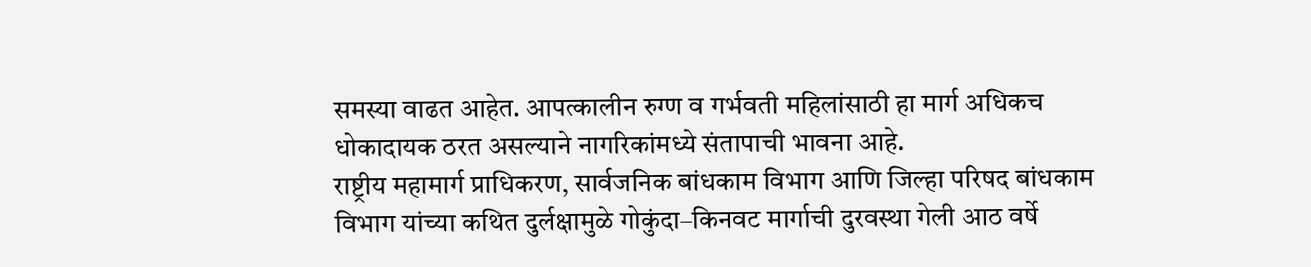समस्या वाढत आहेत. आपत्कालीन रुग्ण व गर्भवती महिलांसाठी हा मार्ग अधिकच धोकादायक ठरत असल्याने नागरिकांमध्ये संतापाची भावना आहे.
राष्ट्रीय महामार्ग प्राधिकरण, सार्वजनिक बांधकाम विभाग आणि जिल्हा परिषद बांधकाम विभाग यांच्या कथित दुर्लक्षामुळे गोकुंदा–किनवट मार्गाची दुरवस्था गेली आठ वर्षे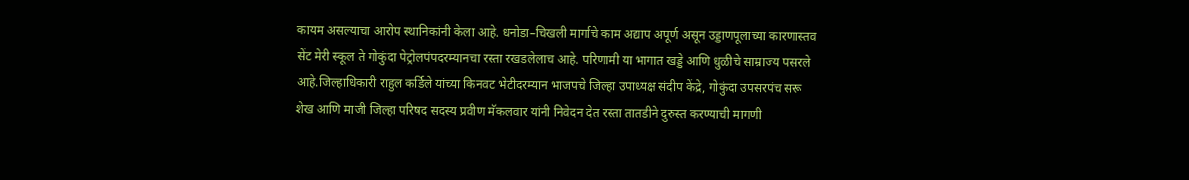कायम असल्याचा आरोप स्थानिकांनी केला आहे. धनोडा–चिखली मार्गाचे काम अद्याप अपूर्ण असून उड्डाणपूलाच्या कारणास्तव सेंट मेरी स्कूल ते गोकुंदा पेट्रोलपंपदरम्यानचा रस्ता रखडलेलाच आहे. परिणामी या भागात खड्डे आणि धुळीचे साम्राज्य पसरले आहे.जिल्हाधिकारी राहुल कर्डिले यांच्या किनवट भेटीदरम्यान भाजपचे जिल्हा उपाध्यक्ष संदीप केंद्रे, गोकुंदा उपसरपंच सरू शेख आणि माजी जिल्हा परिषद सदस्य प्रवीण मॅकलवार यांनी निवेदन देत रस्ता तातडीने दुरुस्त करण्याची मागणी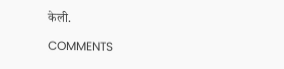केली.

COMMENTS